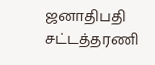ஜனாதிபதி சட்டத்தரணி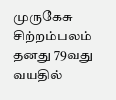முருகேசு சிற்றம்பலம் தனது 79வது வயதில்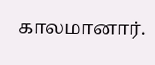காலமானார்.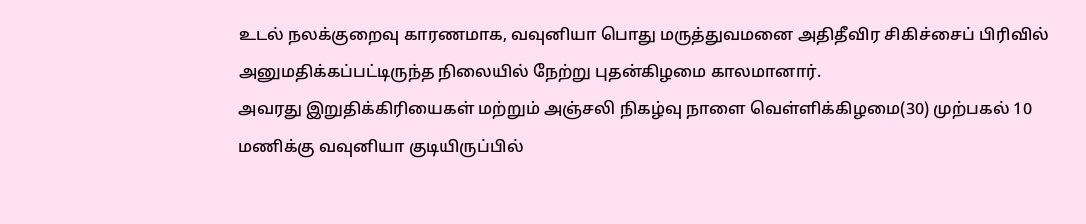உடல் நலக்குறைவு காரணமாக, வவுனியா பொது மருத்துவமனை அதிதீவிர சிகிச்சைப் பிரிவில் அனுமதிக்கப்பட்டிருந்த நிலையில் நேற்று புதன்கிழமை காலமானார்.
அவரது இறுதிக்கிரியைகள் மற்றும் அஞ்சலி நிகழ்வு நாளை வெள்ளிக்கிழமை(30) முற்பகல் 10 மணிக்கு வவுனியா குடியிருப்பில்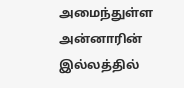அமைந்துள்ள அன்னாரின் இல்லத்தில்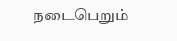நடைபெறும்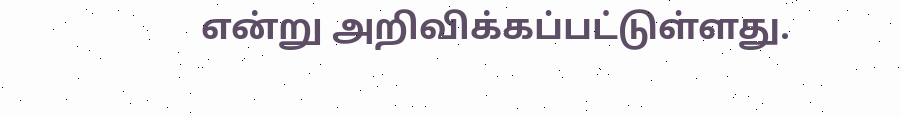என்று அறிவிக்கப்பட்டுள்ளது.